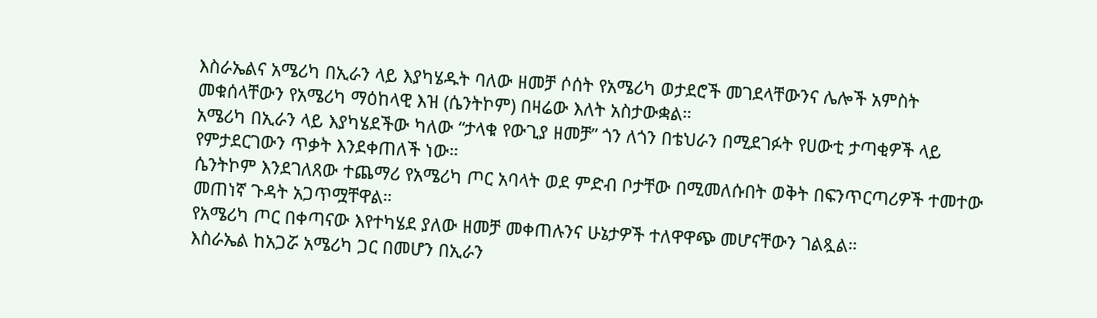እስራኤልና አሜሪካ በኢራን ላይ እያካሄዱት ባለው ዘመቻ ሶሰት የአሜሪካ ወታደሮች መገደላቸውንና ሌሎች አምስት መቁሰላቸውን የአሜሪካ ማዕከላዊ እዝ (ሴንትኮም) በዛሬው እለት አስታውቋል።
አሜሪካ በኢራን ላይ እያካሄደችው ካለው “ታላቁ የውጊያ ዘመቻ” ጎን ለጎን በቴህራን በሚደገፉት የሀውቲ ታጣቂዎች ላይ የምታደርገውን ጥቃት እንደቀጠለች ነው።
ሴንትኮም እንደገለጸው ተጨማሪ የአሜሪካ ጦር አባላት ወደ ምድብ ቦታቸው በሚመለሱበት ወቅት በፍንጥርጣሪዎች ተመተው መጠነኛ ጉዳት አጋጥሟቸዋል።
የአሜሪካ ጦር በቀጣናው እየተካሄደ ያለው ዘመቻ መቀጠሉንና ሁኔታዎች ተለዋዋጭ መሆናቸውን ገልጿል።
እስራኤል ከአጋሯ አሜሪካ ጋር በመሆን በኢራን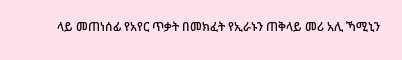ላይ መጠነሰፊ የአየር ጥቃት በመክፈት የኢራኑን ጠቅላይ መሪ አሊ ኻሚኒን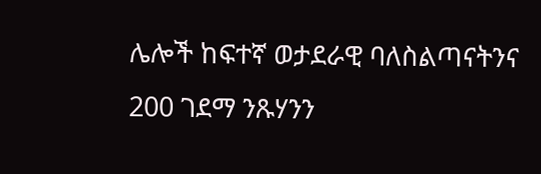ሌሎች ከፍተኛ ወታደራዊ ባለስልጣናትንና 200 ገደማ ንጹሃንን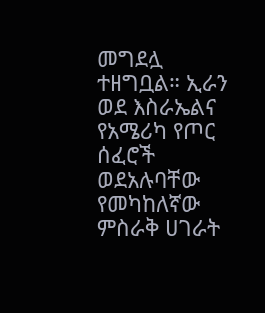መግደሏ ተዘግቧል። ኢራን ወደ እስራኤልና የአሜሪካ የጦር ሰፈሮች ወደአሉባቸው የመካከለኛው ምስራቅ ሀገራት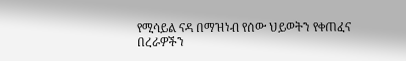የሚሳይል ናዳ በማዝነብ የሰው ህይወትን የቀጠፈና በረራዎችን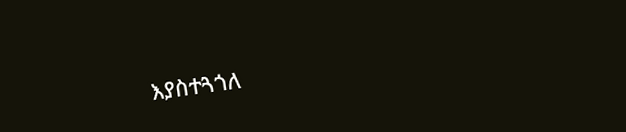እያስተጓጎለ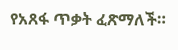የአጸፋ ጥቃት ፈጽማለች።